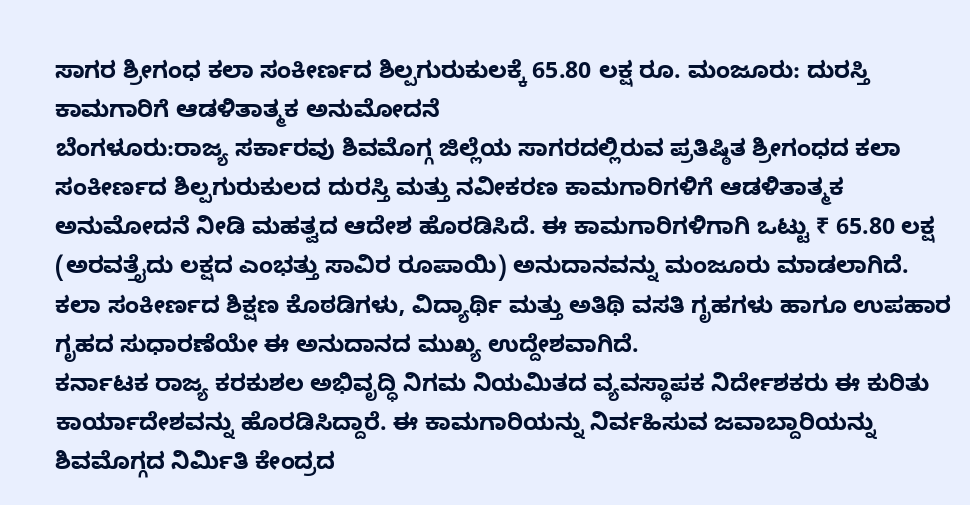ಸಾಗರ ಶ್ರೀಗಂಧ ಕಲಾ ಸಂಕೀರ್ಣದ ಶಿಲ್ಪಗುರುಕುಲಕ್ಕೆ 65.80 ಲಕ್ಷ ರೂ. ಮಂಜೂರು: ದುರಸ್ತಿ ಕಾಮಗಾರಿಗೆ ಆಡಳಿತಾತ್ಮಕ ಅನುಮೋದನೆ
ಬೆಂಗಳೂರು:ರಾಜ್ಯ ಸರ್ಕಾರವು ಶಿವಮೊಗ್ಗ ಜಿಲ್ಲೆಯ ಸಾಗರದಲ್ಲಿರುವ ಪ್ರತಿಷ್ಠಿತ ಶ್ರೀಗಂಧದ ಕಲಾ ಸಂಕೀರ್ಣದ ಶಿಲ್ಪಗುರುಕುಲದ ದುರಸ್ತಿ ಮತ್ತು ನವೀಕರಣ ಕಾಮಗಾರಿಗಳಿಗೆ ಆಡಳಿತಾತ್ಮಕ ಅನುಮೋದನೆ ನೀಡಿ ಮಹತ್ವದ ಆದೇಶ ಹೊರಡಿಸಿದೆ. ಈ ಕಾಮಗಾರಿಗಳಿಗಾಗಿ ಒಟ್ಟು ₹ 65.80 ಲಕ್ಷ (ಅರವತ್ತೈದು ಲಕ್ಷದ ಎಂಭತ್ತು ಸಾವಿರ ರೂಪಾಯಿ) ಅನುದಾನವನ್ನು ಮಂಜೂರು ಮಾಡಲಾಗಿದೆ.
ಕಲಾ ಸಂಕೀರ್ಣದ ಶಿಕ್ಷಣ ಕೊಠಡಿಗಳು, ವಿದ್ಯಾರ್ಥಿ ಮತ್ತು ಅತಿಥಿ ವಸತಿ ಗೃಹಗಳು ಹಾಗೂ ಉಪಹಾರ ಗೃಹದ ಸುಧಾರಣೆಯೇ ಈ ಅನುದಾನದ ಮುಖ್ಯ ಉದ್ದೇಶವಾಗಿದೆ.
ಕರ್ನಾಟಕ ರಾಜ್ಯ ಕರಕುಶಲ ಅಭಿವೃದ್ಧಿ ನಿಗಮ ನಿಯಮಿತದ ವ್ಯವಸ್ಥಾಪಕ ನಿರ್ದೇಶಕರು ಈ ಕುರಿತು ಕಾರ್ಯಾದೇಶವನ್ನು ಹೊರಡಿಸಿದ್ದಾರೆ. ಈ ಕಾಮಗಾರಿಯನ್ನು ನಿರ್ವಹಿಸುವ ಜವಾಬ್ದಾರಿಯನ್ನು ಶಿವಮೊಗ್ಗದ ನಿರ್ಮಿತಿ ಕೇಂದ್ರದ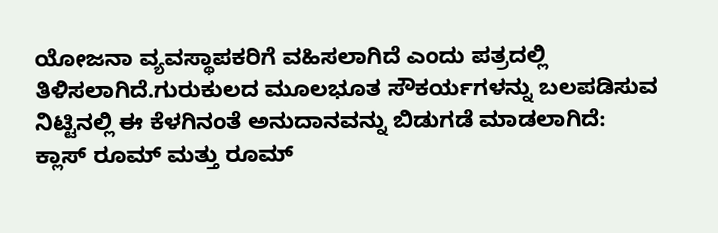ಯೋಜನಾ ವ್ಯವಸ್ಥಾಪಕರಿಗೆ ವಹಿಸಲಾಗಿದೆ ಎಂದು ಪತ್ರದಲ್ಲಿ ತಿಳಿಸಲಾಗಿದೆ.ಗುರುಕುಲದ ಮೂಲಭೂತ ಸೌಕರ್ಯಗಳನ್ನು ಬಲಪಡಿಸುವ ನಿಟ್ಟಿನಲ್ಲಿ ಈ ಕೆಳಗಿನಂತೆ ಅನುದಾನವನ್ನು ಬಿಡುಗಡೆ ಮಾಡಲಾಗಿದೆ:
ಕ್ಲಾಸ್ ರೂಮ್ ಮತ್ತು ರೂಮ್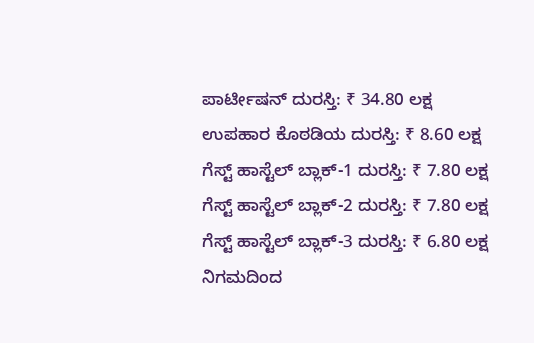ಪಾರ್ಟೀಷನ್ ದುರಸ್ತಿ: ₹ 34.80 ಲಕ್ಷ
ಉಪಹಾರ ಕೊಠಡಿಯ ದುರಸ್ತಿ: ₹ 8.60 ಲಕ್ಷ
ಗೆಸ್ಟ್ ಹಾಸ್ಟೆಲ್ ಬ್ಲಾಕ್-1 ದುರಸ್ತಿ: ₹ 7.80 ಲಕ್ಷ
ಗೆಸ್ಟ್ ಹಾಸ್ಟೆಲ್ ಬ್ಲಾಕ್-2 ದುರಸ್ತಿ: ₹ 7.80 ಲಕ್ಷ
ಗೆಸ್ಟ್ ಹಾಸ್ಟೆಲ್ ಬ್ಲಾಕ್-3 ದುರಸ್ತಿ: ₹ 6.80 ಲಕ್ಷ
ನಿಗಮದಿಂದ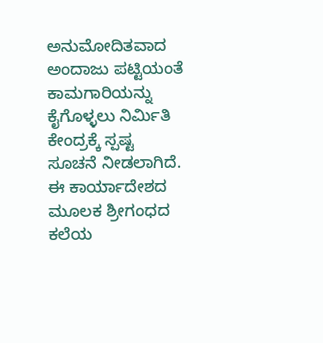ಅನುಮೋದಿತವಾದ ಅಂದಾಜು ಪಟ್ಟಿಯಂತೆ ಕಾಮಗಾರಿಯನ್ನು ಕೈಗೊಳ್ಳಲು ನಿರ್ಮಿತಿ ಕೇಂದ್ರಕ್ಕೆ ಸ್ಪಷ್ಟ ಸೂಚನೆ ನೀಡಲಾಗಿದೆ. ಈ ಕಾರ್ಯಾದೇಶದ ಮೂಲಕ ಶ್ರೀಗಂಧದ ಕಲೆಯ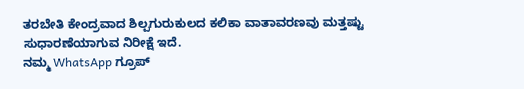ತರಬೇತಿ ಕೇಂದ್ರವಾದ ಶಿಲ್ಪಗುರುಕುಲದ ಕಲಿಕಾ ವಾತಾವರಣವು ಮತ್ತಷ್ಟು ಸುಧಾರಣೆಯಾಗುವ ನಿರೀಕ್ಷೆ ಇದೆ.
ನಮ್ಮ WhatsApp ಗ್ರೂಪ್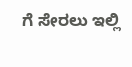ಗೆ ಸೇರಲು ಇಲ್ಲಿ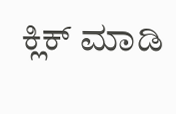ಕ್ಲಿಕ್ ಮಾಡಿ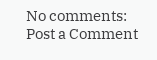No comments:
Post a Comment